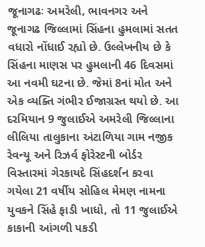જૂનાગઢઃ અમરેલી, ભાવનગર અને જૂનાગઢ જિલ્લામાં સિંહના હુમલામાં સતત વધારો નોંધાઈ રહ્યો છે. ઉલ્લેખનીય છે કે સિંહના માણસ પર હુમલાની 46 દિવસમાં આ નવમી ઘટના છે. જેમાં 8નાં મોત અને એક વ્યક્તિ ગંભીર ઈજાગ્રસ્ત થયો છે. આ દરમિયાન 9 જુલાઈએ અમરેલી જિલ્લાના લીલિયા તાલુકાના અંટાળિયા ગામ નજીક રેવન્યૂ અને રિઝર્વ ફોરેસ્ટની બોર્ડર વિસ્તારમાં ગેરકાયદે સિંહદર્શન કરવા ગયેલા 21 વર્ષીય સોહિલ મેમણ નામના યુવકને સિંહે ફાડી ખાધો, તો 11 જુલાઈએ કાકાની આંગળી પકડી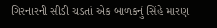ગિરનારની સીડી ચડતાં એક બાળકનું સિંહે મારણ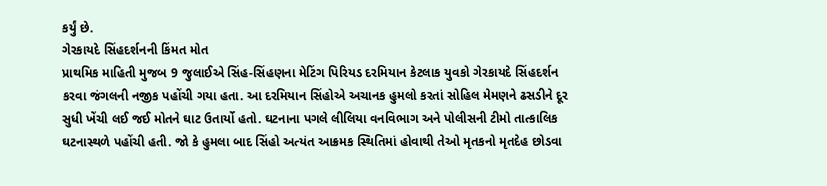કર્યું છે.
ગેરકાયદે સિંહદર્શનની કિંમત મોત
પ્રાથમિક માહિતી મુજબ 9 જુલાઈએ સિંહ-સિંહણના મેટિંગ પિરિયડ દરમિયાન કેટલાક યુવકો ગેરકાયદે સિંહદર્શન કરવા જંગલની નજીક પહોંચી ગયા હતા. આ દરમિયાન સિંહોએ અચાનક હુમલો કરતાં સોહિલ મેમણને ઢસડીને દૂર સુધી ખેંચી લઈ જઈ મોતને ઘાટ ઉતાર્યો હતો. ઘટનાના પગલે લીલિયા વનવિભાગ અને પોલીસની ટીમો તાત્કાલિક ઘટનાસ્થળે પહોંચી હતી. જો કે હુમલા બાદ સિંહો અત્યંત આક્રમક સ્થિતિમાં હોવાથી તેઓ મૃતકનો મૃતદેહ છોડવા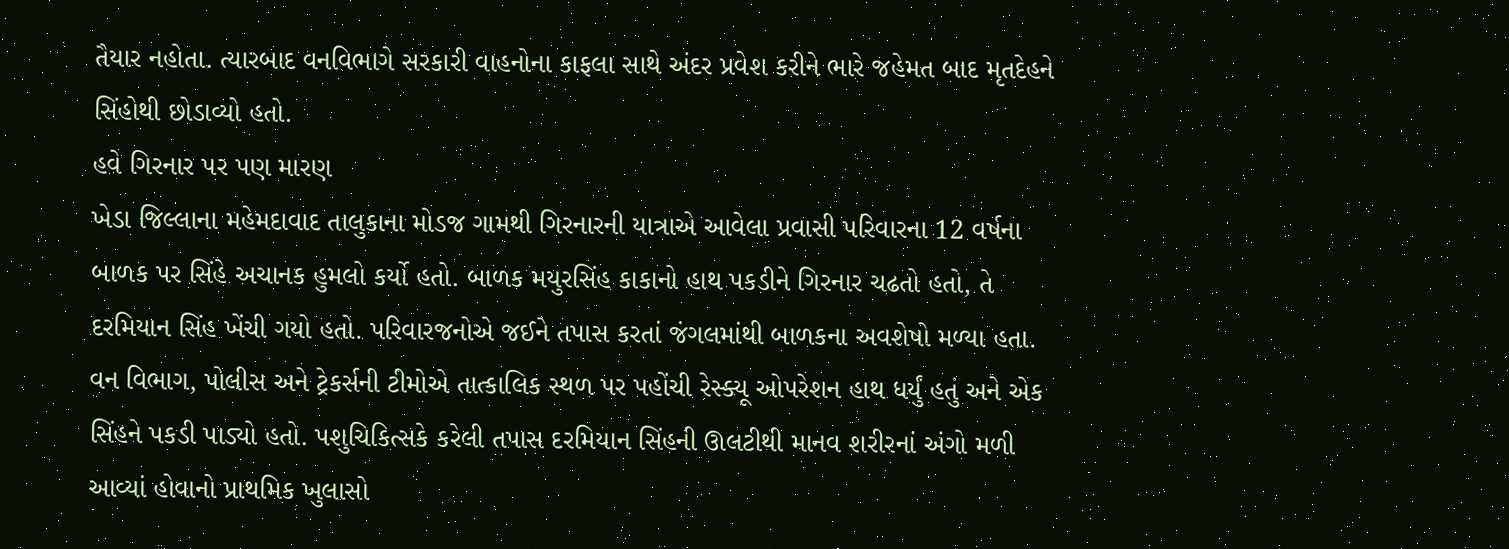તૈયાર નહોતા. ત્યારબાદ વનવિભાગે સરકારી વાહનોના કાફલા સાથે અંદર પ્રવેશ કરીને ભારે જહેમત બાદ મૃતદેહને સિંહોથી છોડાવ્યો હતો.
હવે ગિરનાર પર પણ મારણ
ખેડા જિલ્લાના મહેમદાવાદ તાલુકાના મોડજ ગામથી ગિરનારની યાત્રાએ આવેલા પ્રવાસી પરિવારના 12 વર્ષના બાળક પર સિંહે અચાનક હુમલો કર્યો હતો. બાળક મયુરસિંહ કાકાનો હાથ પકડીને ગિરનાર ચઢતો હતો, તે દરમિયાન સિંહ ખેંચી ગયો હતો. પરિવારજનોએ જઈને તપાસ કરતાં જંગલમાંથી બાળકના અવશેષો મળ્યા હતા. વન વિભાગ, પોલીસ અને ટ્રેકર્સની ટીમોએ તાત્કાલિક સ્થળ પર પહોંચી રેસ્ક્યૂ ઓપરેશન હાથ ધર્યું હતું અને એક સિંહને પકડી પાડ્યો હતો. પશુચિકિત્સકે કરેલી તપાસ દરમિયાન સિંહની ઊલટીથી માનવ શરીરનાં અંગો મળી આવ્યાં હોવાનો પ્રાથમિક ખુલાસો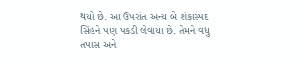થયો છે. આ ઉપરાંત અન્ય બે શંકાસ્પદ સિંહને પણ પકડી લેવાયા છે. તેમને વધુ તપાસ અને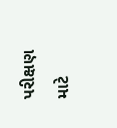પરીક્ષણ માટે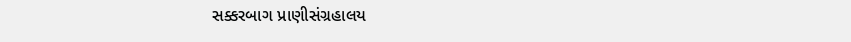સક્કરબાગ પ્રાણીસંગ્રહાલય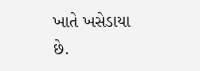ખાતે ખસેડાયા છે.